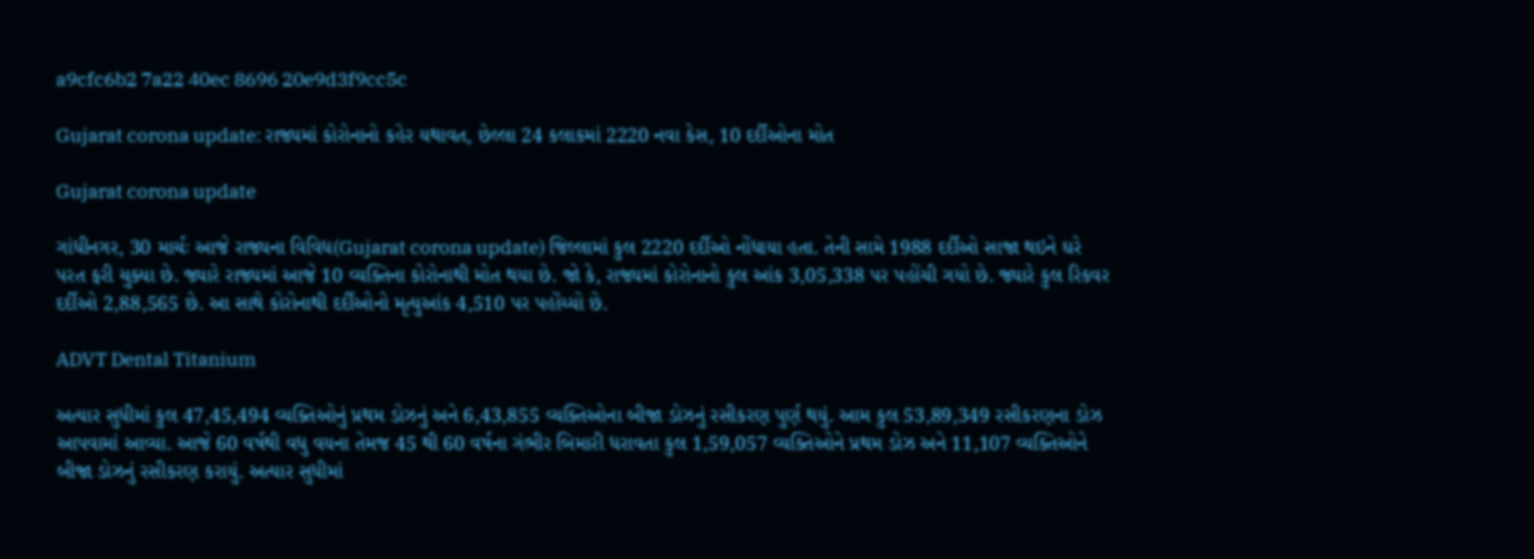a9cfc6b2 7a22 40ec 8696 20e9d3f9cc5c

Gujarat corona update: રાજ્યમાં કોરોનાનો કહેર યથાવત, છેલ્લા 24 કલાકમાં 2220 નવા કેસ, 10 દર્દીઓના મોત

Gujarat corona update

ગાંધીનગર, 30 માર્ચઃ આજે રાજ્યના વિવિધ(Gujarat corona update) જિલ્લામાં કુલ 2220 દર્દીઓ નોંધાયા હતા. તેની સામે 1988 દર્દીઓ સાજા થઇને ઘરે પરત ફરી ચુક્યા છે. જ્યારે રાજ્યમાં આજે 10 વ્યક્તિના કોરોનાથી મોત થયા છે. જો કે, રાજ્યમાં કોરોનાનો કુલ આંક 3,05,338 પર પહોંચી ગયો છે. જ્યારે કુલ રિકવર દર્દીઓ 2,88,565 છે. આ સાથે કોરોનાથી દર્દીઓનો મૃત્યુઆંક 4,510 પર પહોંચ્યો છે.

ADVT Dental Titanium

અત્યાર સુધીમાં કુલ 47,45,494 વ્યક્તિઓનું પ્રથમ ડોઝનું અને 6,43,855 વ્યક્તિઓના બીજા ડોઝનું રસીકરણ પુર્ણ થયું. આમ કુલ 53,89,349 રસીકરણના ડોઝ આપવામાં આવ્યા. આજે 60 વર્ષથી વધુ વયના તેમજ 45 થી 60 વર્ષના ગંભીર બિમારી ધરાવતા કુલ 1,59,057 વ્યક્તિઓને પ્રથમ ડોઝ અને 11,107 વ્યક્તિઓને બીજા ડોઝનું રસીકરણ કરાયું. અત્યાર સુધીમાં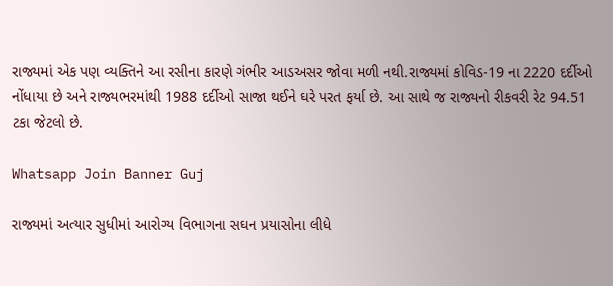રાજ્યમાં એક પણ વ્યક્તિને આ રસીના કારણે ગંભીર આડઅસર જોવા મળી નથી.રાજ્યમાં કોવિડ-19 ના 2220 દર્દીઓ નોંધાયા છે અને રાજ્યભરમાંથી 1988 દર્દીઓ સાજા થઈને ઘરે પરત ફર્યા છે. આ સાથે જ રાજ્યનો રીકવરી રેટ 94.51 ટકા જેટલો છે.

Whatsapp Join Banner Guj

રાજ્યમાં અત્યાર સુધીમાં આરોગ્ય વિભાગના સઘન પ્રયાસોના લીધે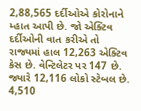2,88,565 દર્દીઓએ કોરોનાને મ્હાત આપી છે. જો એક્ટિવ દર્દીઓની વાત કરીએ તો રાજ્યમાં હાલ 12,263 એક્ટિવ કેસ છે. વેન્ટિલેટર પર 147 છે. જ્યારે 12,116 લોકો સ્ટેબલ છે. 4,510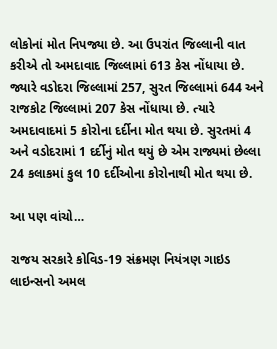લોકોનાં મોત નિપજ્યા છે. આ ઉપરાંત જિલ્લાની વાત કરીએ તો અમદાવાદ જિલ્લામાં 613 કેસ નોંધાયા છે. જ્યારે વડોદરા જિલ્લામાં 257, સુરત જિલ્લામાં 644 અને રાજકોટ જિલ્લામાં 207 કેસ નોંધાયા છે. ત્યારે અમદાવાદમાં 5 કોરોના દર્દીના મોત થયા છે. સુરતમાં 4 અને વડોદરામાં 1 દર્દીનું મોત થયું છે એમ રાજ્યમાં છેલ્લા 24 કલાકમાં કુલ 10 દર્દીઓના કોરોનાથી મોત થયા છે.

આ પણ વાંચો…

રાજય સરકારે કોવિડ-19 સંક્રમણ નિયંત્રણ ગાઇડ લાઇન્સનો અમલ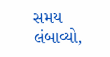સમય લંબાવ્યો,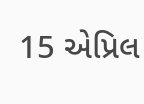15 એપ્રિલ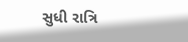સુધી રાત્રિ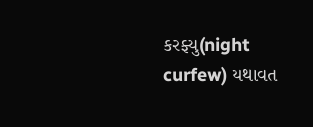કરફ્યુ(night curfew) યથાવત